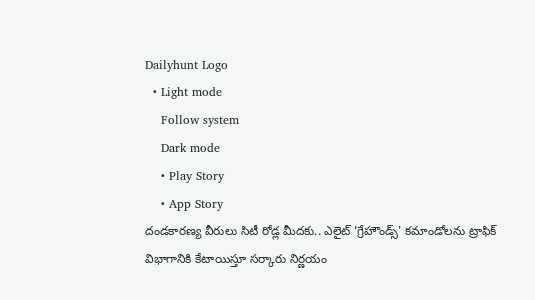Dailyhunt Logo
  • Light mode
    Follow system
    Dark mode
    • Play Story
    • App Story
దండకారణ్య వీరులు సిటీ రోడ్ల మీదకు.. ఎలైట్ 'గ్రేహౌండ్స్' కమాండోలను ట్రాఫిక్ విభాగానికి కేటాయిస్తూ సర్కారు నిర్ణయం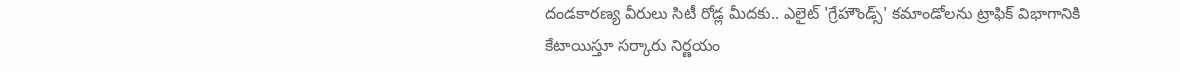దండకారణ్య వీరులు సిటీ రోడ్ల మీదకు.. ఎలైట్ 'గ్రేహౌండ్స్' కమాండోలను ట్రాఫిక్ విభాగానికి కేటాయిస్తూ సర్కారు నిర్ణయం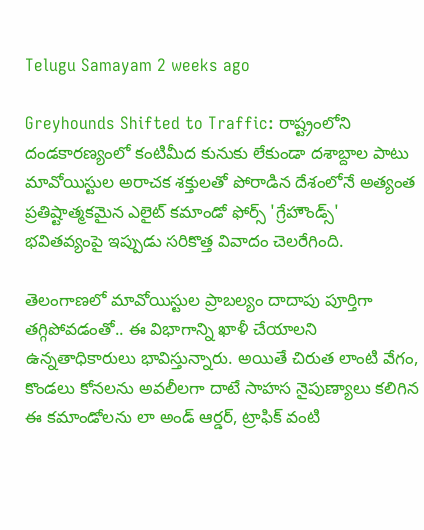Telugu Samayam 2 weeks ago

Greyhounds Shifted to Traffic: రాష్ట్రంలోని దండకారణ్యంలో కంటిమీద కునుకు లేకుండా దశాబ్దాల పాటు మావోయిస్టుల అరాచక శక్తులతో పోరాడిన దేశంలోనే అత్యంత ప్రతిష్టాత్మకమైన ఎలైట్ కమాండో ఫోర్స్ 'గ్రేహౌండ్స్' భవితవ్యంపై ఇప్పుడు సరికొత్త వివాదం చెలరేగింది.

తెలంగాణలో మావోయిస్టుల ప్రాబల్యం దాదాపు పూర్తిగా తగ్గిపోవడంతో.. ఈ విభాగాన్ని ఖాళీ చేయాలని ఉన్నతాధికారులు భావిస్తున్నారు. అయితే చిరుత లాంటి వేగం, కొండలు కోనలను అవలీలగా దాటే సాహస నైపుణ్యాలు కలిగిన ఈ కమాండోలను లా అండ్ ఆర్డర్, ట్రాఫిక్ వంటి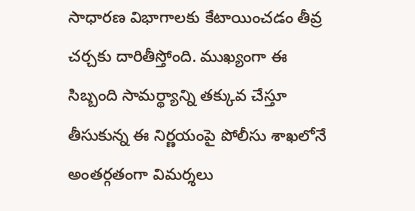సాధారణ విభాగాలకు కేటాయించడం తీవ్ర చర్చకు దారితీస్తోంది. ముఖ్యంగా ఈ సిబ్బంది సామర్థ్యాన్ని తక్కువ చేస్తూ తీసుకున్న ఈ నిర్ణయంపై పోలీసు శాఖలోనే అంతర్గతంగా విమర్శలు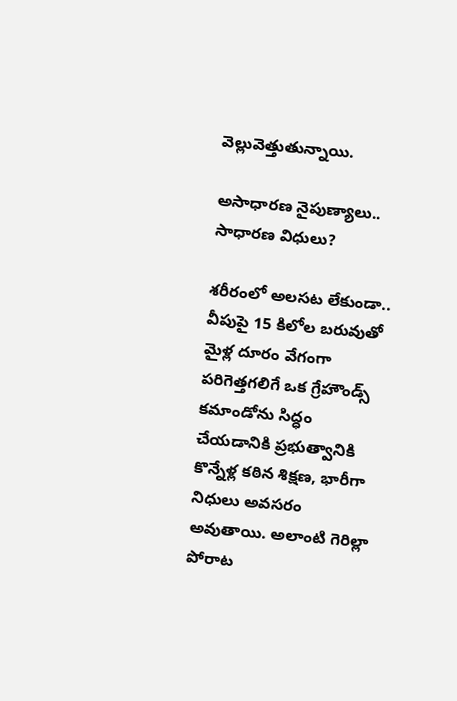వెల్లువెత్తుతున్నాయి.

అసాధారణ నైపుణ్యాలు.. సాధారణ విధులు?

శరీరంలో అలసట లేకుండా.. వీపుపై 15 కిలోల బరువుతో మైళ్ల దూరం వేగంగా పరిగెత్తగలిగే ఒక గ్రేహౌండ్స్ కమాండోను సిద్ధం చేయడానికి ప్రభుత్వానికి కొన్నేళ్ల కఠిన శిక్షణ, భారీగా నిధులు అవసరం అవుతాయి. అలాంటి గెరిల్లా పోరాట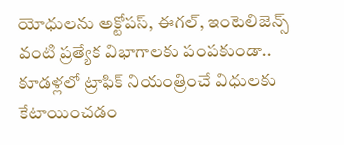యోధులను అక్టోపస్, ఈగల్, ఇంటెలిజెన్స్ వంటి ప్రత్యేక విభాగాలకు పంపకుండా.. కూడళ్లలో ట్రాఫిక్ నియంత్రించే విధులకు కేటాయించడం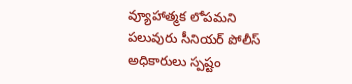వ్యూహాత్మక లోపమని పలువురు సీనియర్ పోలీస్ అధికారులు స్పష్టం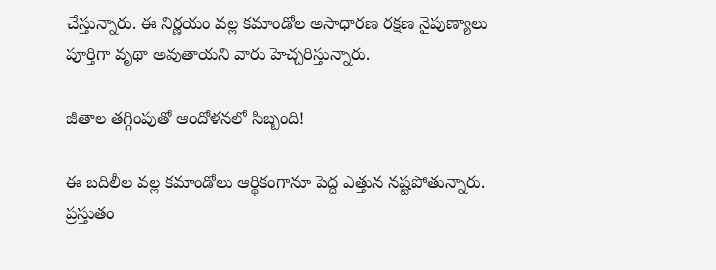చేస్తున్నారు. ఈ నిర్ణయం వల్ల కమాండోల అసాధారణ రక్షణ నైపుణ్యాలు పూర్తిగా వృథా అవుతాయని వారు హెచ్చరిస్తున్నారు.

జీతాల తగ్గింపుతో ఆందోళనలో సిబ్బంది!

ఈ బదిలీల వల్ల కమాండోలు ఆర్థికంగానూ పెద్ద ఎత్తున నష్టపోతున్నారు. ప్రస్తుతం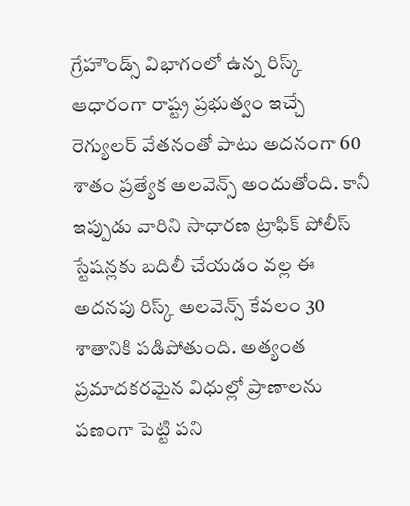గ్రేహౌండ్స్ విభాగంలో ఉన్న రిస్క్ ఆధారంగా రాష్ట్ర ప్రభుత్వం ఇచ్చే రెగ్యులర్ వేతనంతో పాటు అదనంగా 60 శాతం ప్రత్యేక అలవెన్స్ అందుతోంది. కానీ ఇప్పుడు వారిని సాధారణ ట్రాఫిక్ పోలీస్ స్టేషన్లకు బదిలీ చేయడం వల్ల ఈ అదనపు రిస్క్ అలవెన్స్ కేవలం 30 శాతానికి పడిపోతుంది. అత్యంత ప్రమాదకరమైన విధుల్లో ప్రాణాలను పణంగా పెట్టి పని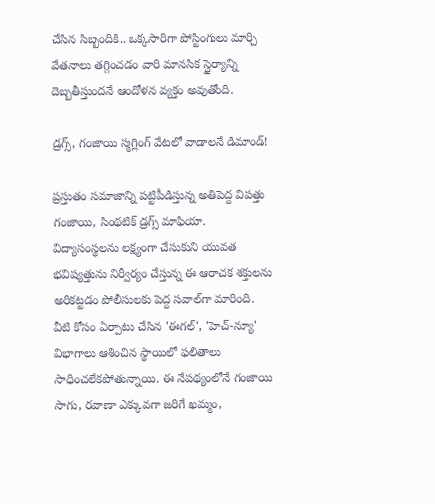చేసిన సిబ్బందికి.. ఒక్కసారిగా పోస్టింగులు మార్చి వేతనాలు తగ్గించడం వారి మానసిక స్థైర్యాన్ని దెబ్బతీస్తుందనే ఆందోళన వ్యక్తం అవుతోంది.

డ్రగ్స్, గంజాయి స్మగ్లింగ్ వేటలో వాడాలనే డిమాండ్!

ప్రస్తుతం సమాజాన్ని పట్టిపీడిస్తున్న అతిపెద్ద విపత్తు గంజాయి, సింథటిక్ డ్రగ్స్ మాఫియా. విద్యాసంస్థలను లక్ష్యంగా చేసుకుని యువత భవిష్యత్తును నిర్వీర్యం చేస్తున్న ఈ ఆరాచక శక్తులను అరికట్టడం పోలీసులకు పెద్ద సవాల్‌గా మారింది. వీటి కోసం ఏర్పాటు చేసిన 'ఈగల్', 'హెచ్-న్యూ' విభాగాలు ఆశించిన స్థాయిలో ఫలితాలు సాధించలేకపోతున్నాయి. ఈ నేపథ్యంలోనే గంజాయి సాగు, రవాణా ఎక్కువగా జరిగే ఖమ్మం,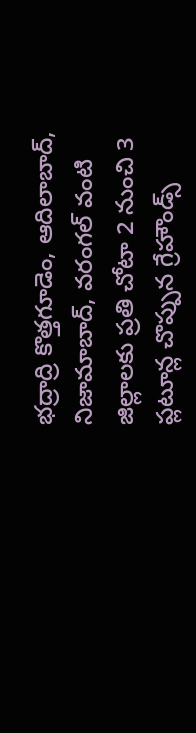భద్రాద్రి కొత్తగూడెం, ఆదిలాబాద్, నిజామాబాద్, వరంగల్ వంటి జిల్లాలకు ప్రతి చోటా 2 నుంచి 3 ప్లటూన్ల చొప్పున గ్రేహౌండ్స్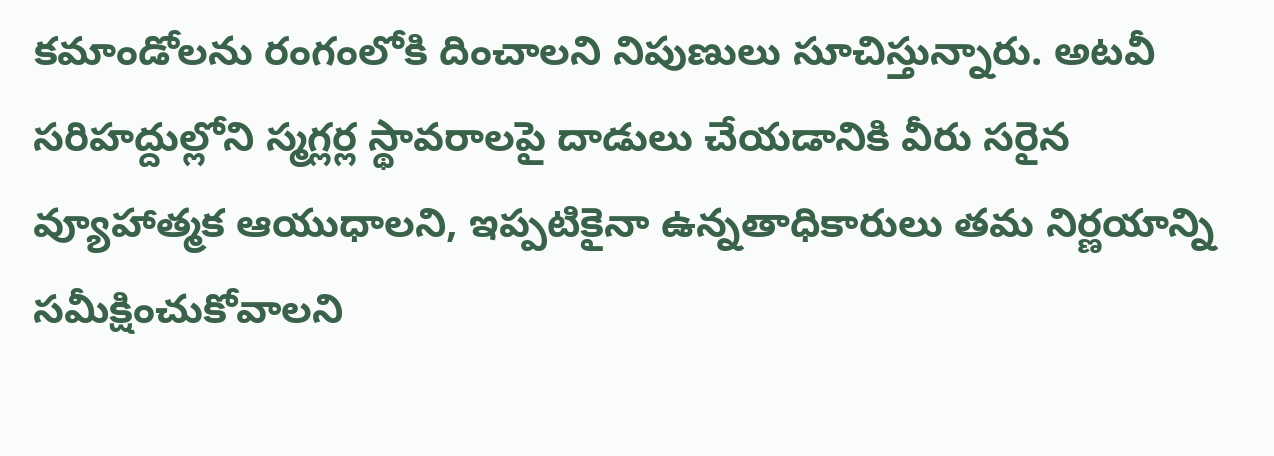కమాండోలను రంగంలోకి దించాలని నిపుణులు సూచిస్తున్నారు. అటవీ సరిహద్దుల్లోని స్మగ్లర్ల స్థావరాలపై దాడులు చేయడానికి వీరు సరైన వ్యూహాత్మక ఆయుధాలని, ఇప్పటికైనా ఉన్నతాధికారులు తమ నిర్ణయాన్ని సమీక్షించుకోవాలని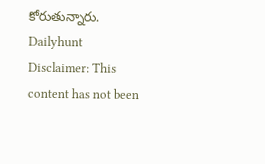కోరుతున్నారు.
Dailyhunt
Disclaimer: This content has not been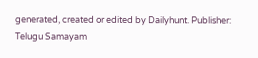generated, created or edited by Dailyhunt. Publisher: Telugu Samayam